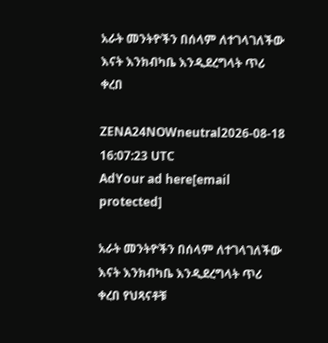አራት መንትዮችን በሰላም ለተገላገለችው እናት እንክብካቤ እንዲደረግላት ጥሪ ቀረበ

ZENA24NOWneutral2026-08-18 16:07:23 UTC
AdYour ad here[email protected]

አራት መንትዮችን በሰላም ለተገላገለችው እናት እንክብካቤ እንዲደረግላት ጥሪ ቀረበ የህጻናቶቹ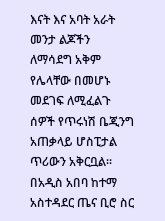እናት እና አባት አራት መንታ ልጆችን ለማሳደግ አቅም የሌላቸው በመሆኑ መደገፍ ለሚፈልጉ ሰዎች የጥሩነሽ ቤጂንግ አጠቃላይ ሆስፒታል ጥሪውን አቅርቧል፡፡ በአዲስ አበባ ከተማ አስተዳደር ጤና ቢሮ ስር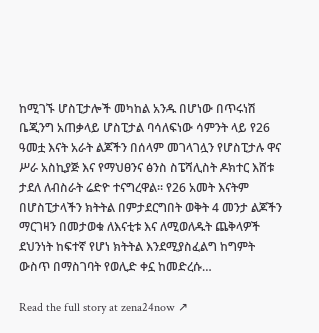ከሚገኙ ሆስፒታሎች መካከል አንዱ በሆነው በጥሩነሽ ቤጂንግ አጠቃላይ ሆስፒታል ባሳለፍነው ሳምንት ላይ የ26 ዓመቷ እናት አራት ልጆችን በሰላም መገላገሏን የሆስፒታሉ ዋና ሥራ አስኪያጅ እና የማህፀንና ፅንስ ስፔሻሊስት ዶክተር እሸቱ ታደለ ለብስራት ሬድዮ ተናግረዋል። የ26 አመት እናትም በሆስፒታላችን ክትትል በምታደርግበት ወቅት 4 መንታ ልጆችን ማርገዛን በመታወቁ ለእናቲቱ እና ለሚወለዱት ጨቅላዎች ደህንነት ከፍተኛ የሆነ ክትትል እንደሚያስፈልግ ከግምት ውስጥ በማስገባት የወሊድ ቀኗ ከመድረሱ…

Read the full story at zena24now ↗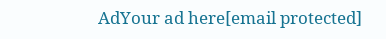AdYour ad here[email protected]